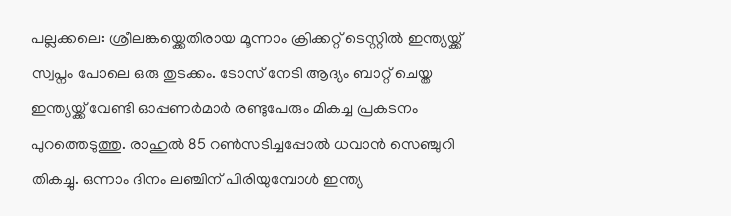പല്ലക്കലെ: ശ്രീലങ്കയ്ക്കെതിരായ മൂന്നാം ക്രിക്കറ്റ് ടെസ്റ്റിൽ ഇന്ത്യയ്ക്ക് സ്വപ്നം പോലെ ഒരു തുടക്കം. ടോസ് നേടി ആദ്യം ബാറ്റ് ചെയ്ത ഇന്ത്യയ്ക്ക് വേണ്ടി ഓപ്പണർമാർ രണ്ടുപേരും മികച്ച പ്രകടനം പുറത്തെടുത്തു. രാഹുൽ 85 റൺസടിച്ചപ്പോൽ ധവാൻ സെഞ്ചുറി തികച്ചു. ഒന്നാം ദിനം ലഞ്ചിന് പിരിയുമ്പോൾ ഇന്ത്യ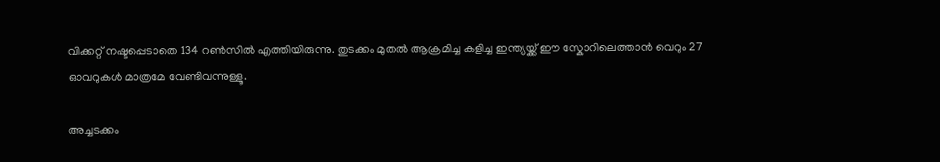വിക്കറ്റ് നഷ്ടപ്പെടാതെ 134 റൺസിൽ എത്തിയിരുന്നു. തുടക്കം മുതൽ ആക്രമിച്ച കളിച്ച ഇന്ത്യയ്ക്ക് ഈ സ്കോറിലെത്താൻ വെറും 27 ഓവറുകൾ മാത്രമേ വേണ്ടിവന്നുള്ളൂ.

അച്ചടക്കം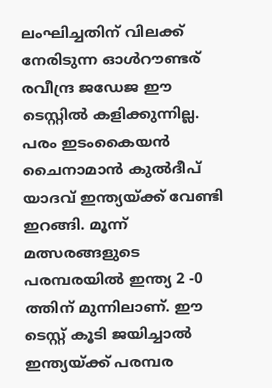ലംഘിച്ചതിന് വിലക്ക് നേരിടുന്ന ഓൾറൗണ്ടര് രവീന്ദ്ര ജഡേജ ഈ ടെസ്റ്റിൽ കളിക്കുന്നില്ല. പരം ഇടംകൈയൻ ചൈനാമാൻ കുൽദീപ് യാദവ് ഇന്ത്യയ്ക്ക് വേണ്ടി ഇറങ്ങി. മൂന്ന് മത്സരങ്ങളുടെ പരമ്പരയിൽ ഇന്ത്യ 2 -0 ത്തിന് മുന്നിലാണ്. ഈ ടെസ്റ്റ് കൂടി ജയിച്ചാൽ ഇന്ത്യയ്ക്ക് പരമ്പര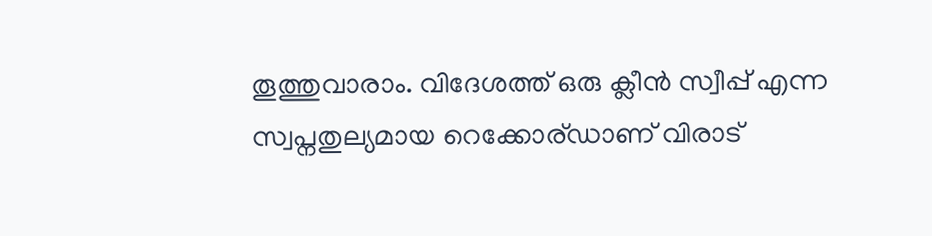തൂത്തുവാരാം. വിദേശത്ത് ഒരു ക്ലീൻ സ്വീപ്പ് എന്ന സ്വപ്നതുല്യമായ റെക്കോര്ഡാണ് വിരാട്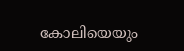കോലിയെയും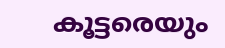കൂട്ടരെയും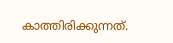കാത്തിരിക്കുന്നത്.